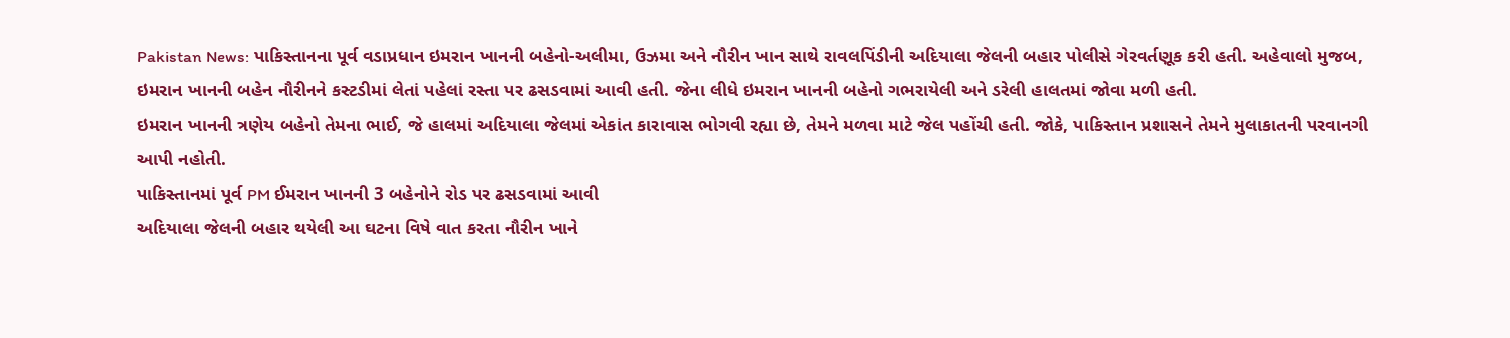Pakistan News: પાકિસ્તાનના પૂર્વ વડાપ્રધાન ઇમરાન ખાનની બહેનો-અલીમા, ઉઝમા અને નૌરીન ખાન સાથે રાવલપિંડીની અદિયાલા જેલની બહાર પોલીસે ગેરવર્તણૂક કરી હતી. અહેવાલો મુજબ, ઇમરાન ખાનની બહેન નૌરીનને કસ્ટડીમાં લેતાં પહેલાં રસ્તા પર ઢસડવામાં આવી હતી. જેના લીધે ઇમરાન ખાનની બહેનો ગભરાયેલી અને ડરેલી હાલતમાં જોવા મળી હતી.
ઇમરાન ખાનની ત્રણેય બહેનો તેમના ભાઈ, જે હાલમાં અદિયાલા જેલમાં એકાંત કારાવાસ ભોગવી રહ્યા છે, તેમને મળવા માટે જેલ પહોંચી હતી. જોકે, પાકિસ્તાન પ્રશાસને તેમને મુલાકાતની પરવાનગી આપી નહોતી.
પાકિસ્તાનમાં પૂર્વ PM ઈમરાન ખાનની 3 બહેનોને રોડ પર ઢસડવામાં આવી
અદિયાલા જેલની બહાર થયેલી આ ઘટના વિષે વાત કરતા નૌરીન ખાને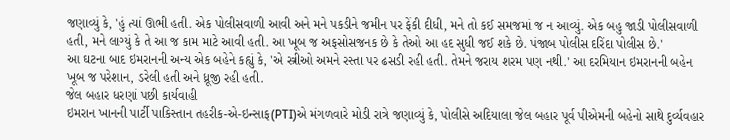જણાવ્યું કે, 'હું ત્યાં ઊભી હતી. એક પોલીસવાળી આવી અને મને પકડીને જમીન પર ફેંકી દીધી, મને તો કઈ સમજમાં જ ન આવ્યું. એક બહુ જાડી પોલીસવાળી હતી, મને લાગ્યું કે તે આ જ કામ માટે આવી હતી. આ ખૂબ જ અફસોસજનક છે કે તેઓ આ હદ સુધી જઈ શકે છે. પંજાબ પોલીસ દરિંદા પોલીસ છે.'
આ ઘટના બાદ ઇમરાનની અન્ય એક બહેને કહ્યું કે, 'એ સ્ત્રીઓ અમને રસ્તા પર ઢસડી રહી હતી. તેમને જરાય શરમ પણ નથી.' આ દરમિયાન ઇમરાનની બહેન ખૂબ જ પરેશાન, ડરેલી હતી અને ધ્રૂજી રહી હતી.
જેલ બહાર ધરણાં પછી કાર્યવાહી
ઇમરાન ખાનની પાર્ટી પાકિસ્તાન તહરીક-એ-ઇન્સાફ(PTI)એ મંગળવારે મોડી રાત્રે જણાવ્યું કે, પોલીસે અદિયાલા જેલ બહાર પૂર્વ પીએમની બહેનો સાથે દુર્વ્યવહાર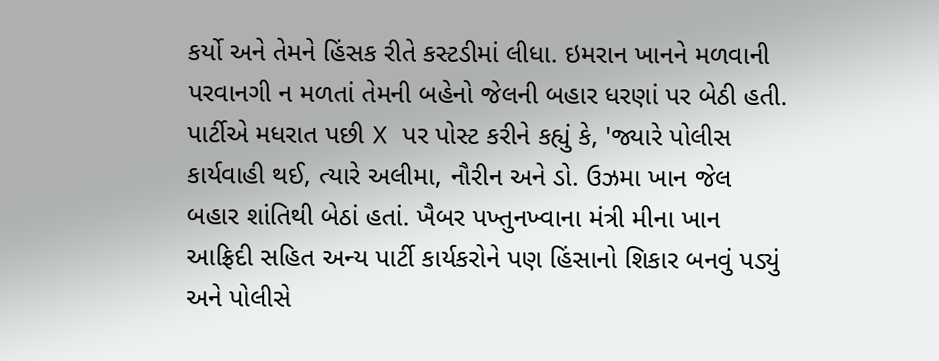કર્યો અને તેમને હિંસક રીતે કસ્ટડીમાં લીધા. ઇમરાન ખાનને મળવાની પરવાનગી ન મળતાં તેમની બહેનો જેલની બહાર ધરણાં પર બેઠી હતી.
પાર્ટીએ મધરાત પછી X પર પોસ્ટ કરીને કહ્યું કે, 'જ્યારે પોલીસ કાર્યવાહી થઈ, ત્યારે અલીમા, નૌરીન અને ડો. ઉઝમા ખાન જેલ બહાર શાંતિથી બેઠાં હતાં. ખૈબર પખ્તુનખ્વાના મંત્રી મીના ખાન આફ્રિદી સહિત અન્ય પાર્ટી કાર્યકરોને પણ હિંસાનો શિકાર બનવું પડ્યું અને પોલીસે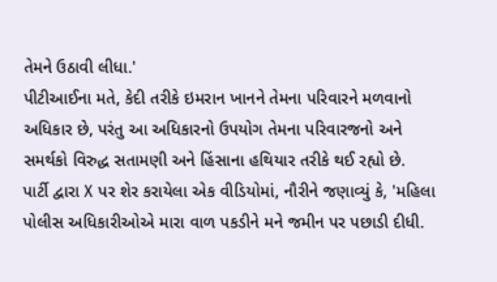તેમને ઉઠાવી લીધા.'
પીટીઆઈના મતે, કેદી તરીકે ઇમરાન ખાનને તેમના પરિવારને મળવાનો અધિકાર છે, પરંતુ આ અધિકારનો ઉપયોગ તેમના પરિવારજનો અને સમર્થકો વિરુદ્ધ સતામણી અને હિંસાના હથિયાર તરીકે થઈ રહ્યો છે.
પાર્ટી દ્વારા X પર શેર કરાયેલા એક વીડિયોમાં, નૌરીને જણાવ્યું કે, 'મહિલા પોલીસ અધિકારીઓએ મારા વાળ પકડીને મને જમીન પર પછાડી દીધી.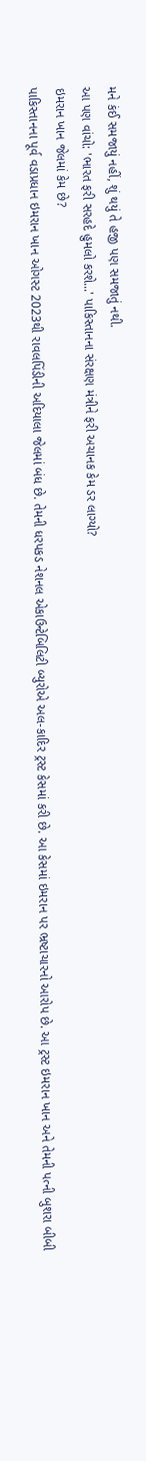મને કંઈ સમજાયું નહીં, શું થયું તે હજી પણ સમજાતું નથી.
આ પણ વાંચો: 'ભારત ફરી સરહદે હુમલો કરશે...' પાકિસ્તાનના સંરક્ષણ મંત્રીને ફરી અચાનક કેમ ડર લાગ્યો?
ઇમરાન ખાન જેલમાં કેમ છે?
પાકિસ્તાનના પૂર્વ વડાપ્રધાન ઇમરાન ખાન ઓગસ્ટ 2023થી રાવલપિંડીની અદિયાલા જેલમાં બંધ છે. તેમની ધરપકડ નેશનલ એકાઉન્ટેબિલિટી બ્યુરોએ અલ-કાદિર ટ્રસ્ટ કેસમાં કરી છે. આ કેસમાં ઇમરાન પર ભ્રષ્ટાચારનો આરોપ છે. આ ટ્રસ્ટ ઇમરાન ખાન અને તેમની પત્ની બુશરા બીબી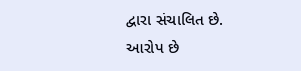દ્વારા સંચાલિત છે.
આરોપ છે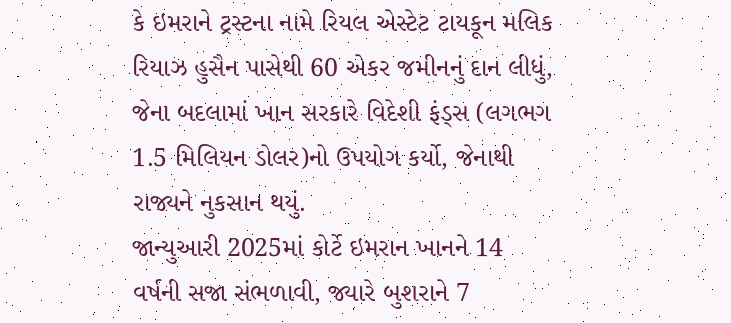કે ઇમરાને ટ્રસ્ટના નામે રિયલ એસ્ટેટ ટાયકૂન મલિક રિયાઝ હુસૈન પાસેથી 60 એકર જમીનનું દાન લીધું, જેના બદલામાં ખાન સરકારે વિદેશી ફંડ્સ (લગભગ 1.5 મિલિયન ડોલર)નો ઉપયોગ કર્યો, જેનાથી રાજ્યને નુકસાન થયું.
જાન્યુઆરી 2025માં કોર્ટે ઇમરાન ખાનને 14 વર્ષની સજા સંભળાવી, જ્યારે બુશરાને 7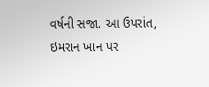વર્ષની સજા. આ ઉપરાંત, ઇમરાન ખાન પર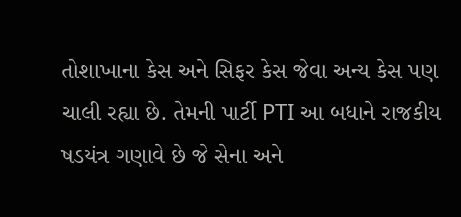તોશાખાના કેસ અને સિફર કેસ જેવા અન્ય કેસ પણ ચાલી રહ્યા છે. તેમની પાર્ટી PTI આ બધાને રાજકીય ષડયંત્ર ગણાવે છે જે સેના અને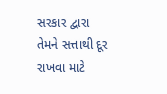સરકાર દ્વારા તેમને સત્તાથી દૂર રાખવા માટે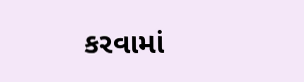કરવામાં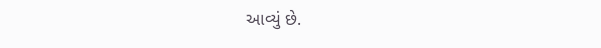આવ્યું છે.